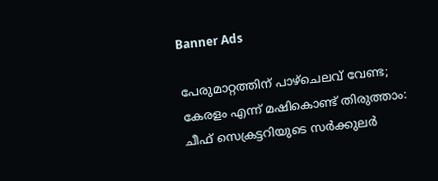Banner Ads

പേരുമാറ്റത്തിന് പാഴ്ചെലവ് വേണ്ട; കേരളം എന്ന് മഷികൊണ്ട് തിരുത്താം: ചീഫ് സെക്രട്ടറിയുടെ സർക്കുലർ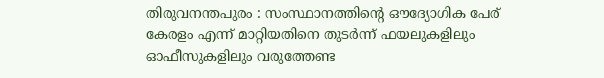തിരുവനന്തപുരം : സംസ്ഥാനത്തിന്റെ ഔദ്യോഗിക പേര് കേരളം എന്ന് മാറ്റിയതിനെ തുടർന്ന് ഫയലുകളിലും ഓഫീസുകളിലും വരുത്തേണ്ട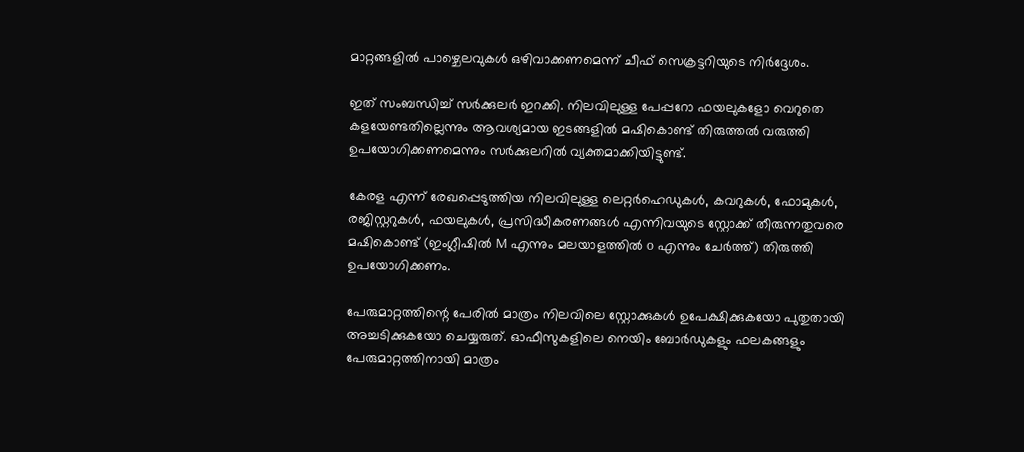മാറ്റങ്ങളിൽ പാഴ്ചെലവുകൾ ഒഴിവാക്കണമെന്ന് ചീഫ് സെക്രട്ടറിയുടെ നിർദ്ദേശം.

ഇത് സംബന്ധിച്ച് സർക്കുലർ ഇറക്കി. നിലവിലുള്ള പേപ്പറോ ഫയലുകളോ വെറുതെ കളയേണ്ടതില്ലെന്നും ആവശ്യമായ ഇടങ്ങളിൽ മഷികൊണ്ട് തിരുത്തൽ വരുത്തി ഉപയോഗിക്കണമെന്നും സർക്കുലറിൽ വ്യക്തമാക്കിയിട്ടുണ്ട്.

കേരള എന്ന് രേഖപ്പെടുത്തിയ നിലവിലുള്ള ലെറ്റർഹെഡുകൾ, കവറുകൾ, ഫോമുകൾ, രജിസ്റ്ററുകൾ, ഫയലുകൾ, പ്രസിദ്ധീകരണങ്ങൾ എന്നിവയുടെ സ്റ്റോക്ക് തീരുന്നതുവരെ മഷികൊണ്ട് (ഇംഗ്ലീഷിൽ M എന്നും മലയാളത്തിൽ o എന്നും ചേർത്ത്) തിരുത്തി ഉപയോഗിക്കണം.

പേരുമാറ്റത്തിന്റെ പേരിൽ മാത്രം നിലവിലെ സ്റ്റോക്കുകൾ ഉപേക്ഷിക്കുകയോ പുതുതായി അച്ചടിക്കുകയോ ചെയ്യരുത്. ഓഫീസുകളിലെ നെയിം ബോർഡുകളും ഫലകങ്ങളും പേരുമാറ്റത്തിനായി മാത്രം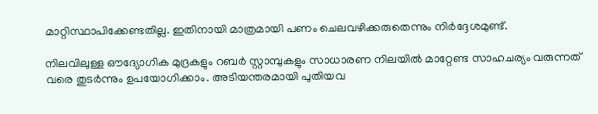മാറ്റിസ്ഥാപിക്കേണ്ടതില്ല. ഇതിനായി മാത്രമായി പണം ചെലവഴിക്കരുതെന്നും നിർദ്ദേശമുണ്ട്.

നിലവിലുള്ള ഔദ്യോഗിക മുദ്രകളും റബർ സ്റ്റാമ്പുകളും സാധാരണ നിലയിൽ മാറ്റേണ്ട സാഹചര്യം വരുന്നത് വരെ തുടർന്നും ഉപയോഗിക്കാം. അടിയന്തരമായി പുതിയവ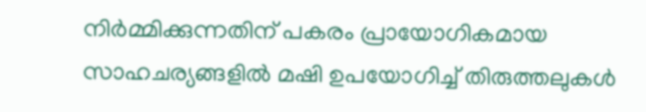നിർമ്മിക്കുന്നതിന് പകരം പ്രായോഗികമായ സാഹചര്യങ്ങളിൽ മഷി ഉപയോഗിച്ച് തിരുത്തലുകൾ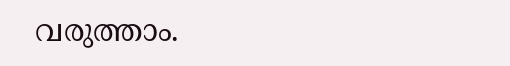വരുത്താം.